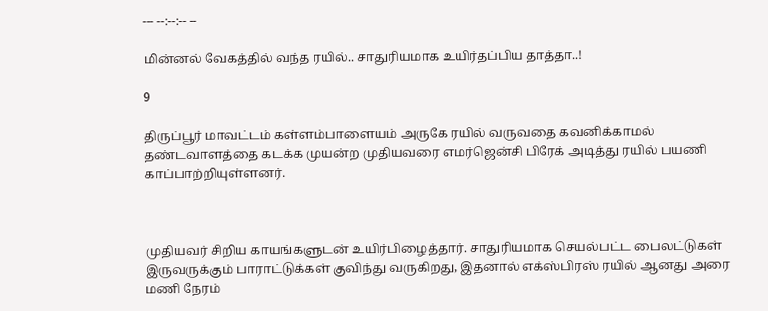--- --:--:-- --

மின்னல் வேகத்தில் வந்த ரயில்.. சாதுரியமாக உயிர்தப்பிய தாத்தா..!

9

திருப்பூர் மாவட்டம் கள்ளம்பாளையம் அருகே ரயில் வருவதை கவனிக்காமல் தண்டவாளத்தை கடக்க முயன்ற முதியவரை எமர்ஜென்சி பிரேக் அடித்து ரயில் பயணி காப்பாற்றியுள்ளனர்.



முதியவர் சிறிய காயங்களுடன் உயிர்பிழைத்தார். சாதுரியமாக செயல்பட்ட பைலட்டுகள் இருவருக்கும் பாராட்டுக்கள் குவிந்து வருகிறது, இதனால் எக்ஸ்பிரஸ் ரயில் ஆனது அரை மணி நேரம்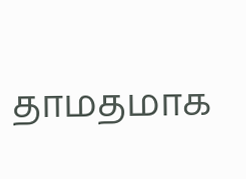தாமதமாக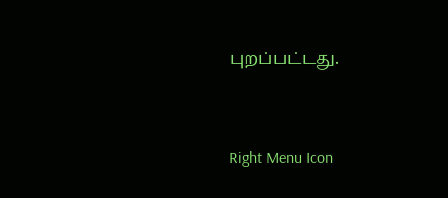புறப்பட்டது.



Right Menu Icon